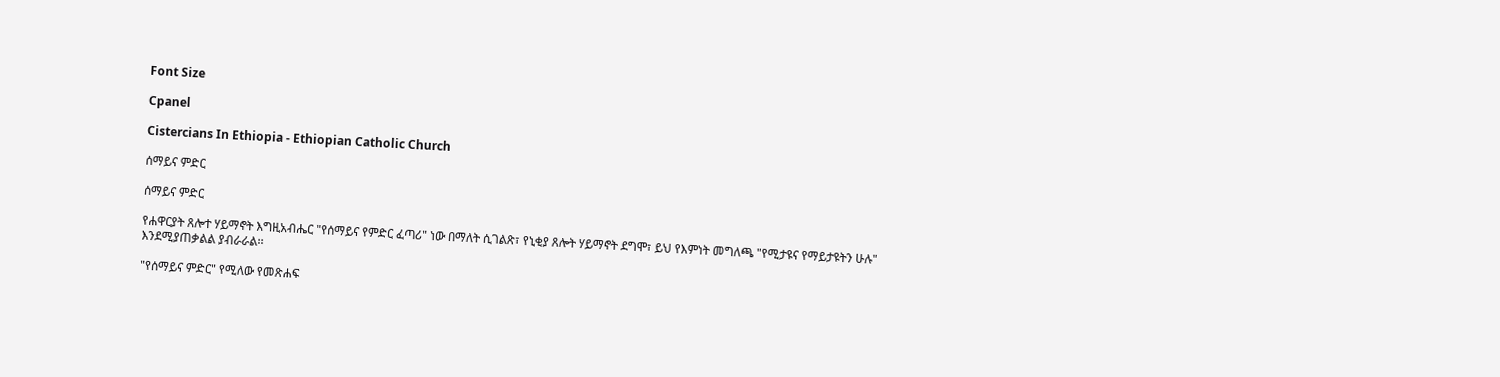Font Size

Cpanel

Cistercians In Ethiopia - Ethiopian Catholic Church

ሰማይና ምድር

ሰማይና ምድር

የሐዋርያት ጸሎተ ሃይማኖት እግዚአብሔር "የሰማይና የምድር ፈጣሪ" ነው በማለት ሲገልጽ፣ የኒቂያ ጸሎት ሃይማኖት ደግሞ፣ ይህ የእምነት መግለጫ "የሚታዩና የማይታዩትን ሁሉ" እንደሚያጠቃልል ያብራራል፡፡

"የሰማይና ምድር" የሚለው የመጽሐፍ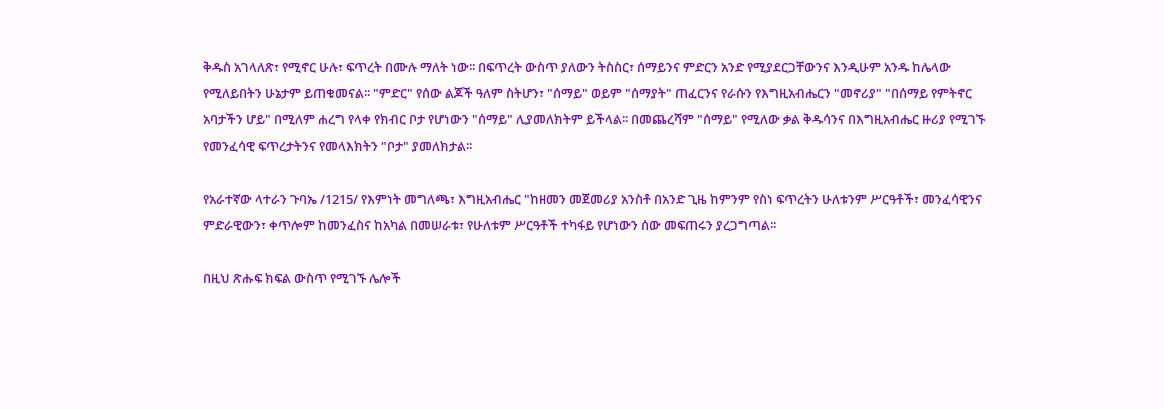ቅዱስ አገላለጽ፣ የሚኖር ሁሉ፣ ፍጥረት በሙሉ ማለት ነው፡፡ በፍጥረት ውስጥ ያለውን ትስስር፣ ሰማይንና ምድርን አንድ የሚያደርጋቸውንና እንዲሁም አንዱ ከሌላው የሚለይበትን ሁኔታም ይጠቁመናል፡፡ "ምድር" የሰው ልጆች ዓለም ስትሆን፣ "ሰማይ" ወይም "ሰማያት" ጠፈርንና የራሱን የእግዚአብሔርን "መኖሪያ" "በሰማይ የምትኖር አባታችን ሆይ" በሚለም ሐረግ የላቀ የክብር ቦታ የሆነውን "ሰማይ" ሊያመለክትም ይችላል፡፡ በመጨረሻም "ሰማይ" የሚለው ቃል ቅዱሳንና በእግዚአብሔር ዙሪያ የሚገኙ የመንፈሳዊ ፍጥረታትንና የመላእክትን "ቦታ" ያመለክታል፡፡

የአራተኛው ላተራን ጉባኤ /1215/ የእምነት መግለጫ፣ እግዚአብሔር "ከዘመን መጀመሪያ አንስቶ በአንድ ጊዜ ከምንም የስነ ፍጥረትን ሁለቱንም ሥርዓቶች፣ መንፈሳዊንና ምድራዊውን፣ ቀጥሎም ከመንፈስና ከአካል በመሠራቱ፣ የሁለቱም ሥርዓቶች ተካፋይ የሆነውን ሰው መፍጠሩን ያረጋግጣል፡፡

በዚህ ጽሑፍ ክፍል ውስጥ የሚገኙ ሌሎች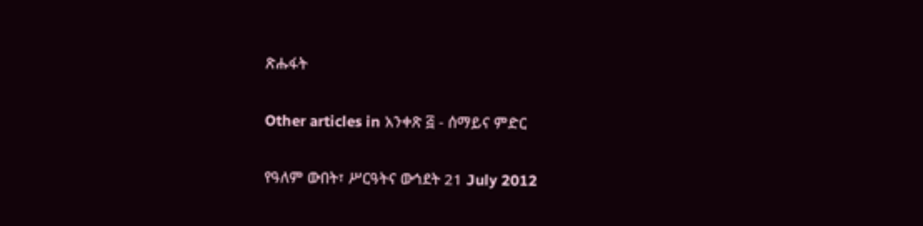ጽሑፋት

Other articles in አንቀጽ ፭ - ሰማይና ምድር

የዓለም ውበት፣ ሥርዓትና ውኅደት 21 July 2012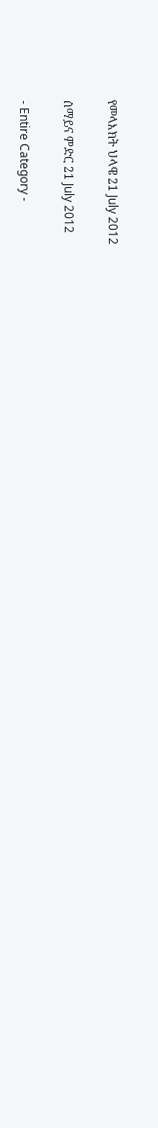የመላእክት ህላዌ 21 July 2012

ሰማይና ምድር 21 July 2012

- Entire Category -